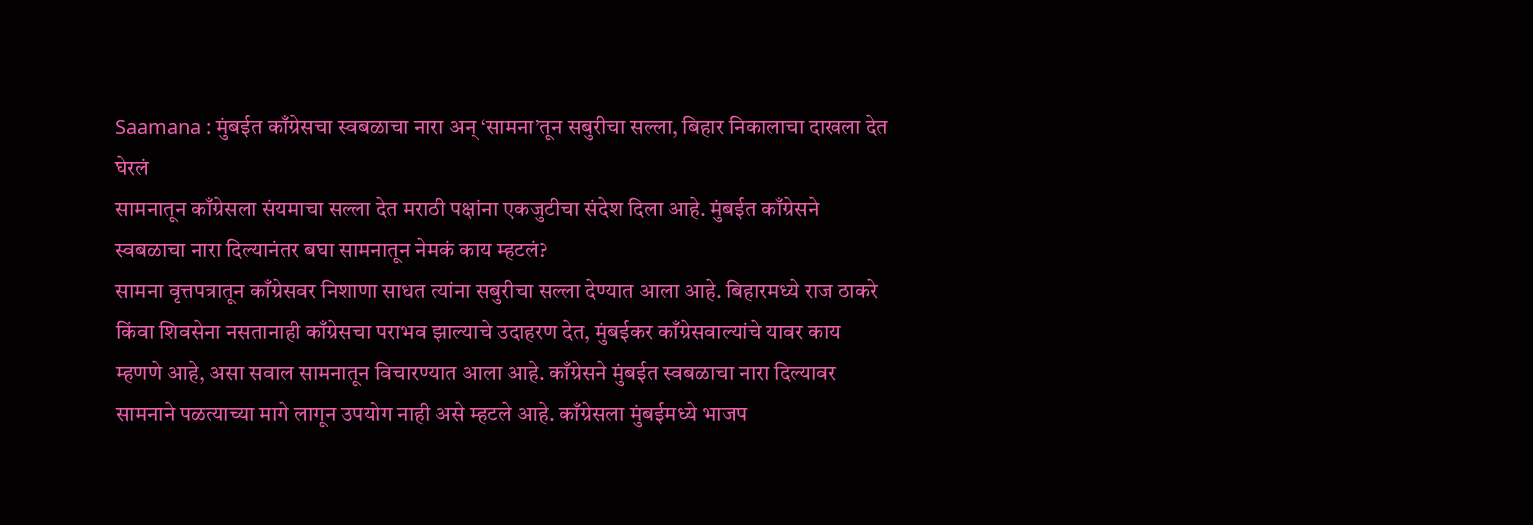Saamana : मुंबईत काँग्रेसचा स्वबळाचा नारा अन् ‘सामना’तून सबुरीचा सल्ला, बिहार निकालाचा दाखला देत घेरलं
सामनातून काँग्रेसला संयमाचा सल्ला देत मराठी पक्षांना एकजुटीचा संदेश दिला आहे. मुंबईत काँग्रेसने स्वबळाचा नारा दिल्यानंतर बघा सामनातून नेमकं काय म्हटलं?
सामना वृत्तपत्रातून काँग्रेसवर निशाणा साधत त्यांना सबुरीचा सल्ला देण्यात आला आहे. बिहारमध्ये राज ठाकरे किंवा शिवसेना नसतानाही काँग्रेसचा पराभव झाल्याचे उदाहरण देत, मुंबईकर काँग्रेसवाल्यांचे यावर काय म्हणणे आहे, असा सवाल सामनातून विचारण्यात आला आहे. काँग्रेसने मुंबईत स्वबळाचा नारा दिल्यावर सामनाने पळत्याच्या मागे लागून उपयोग नाही असे म्हटले आहे. काँग्रेसला मुंबईमध्ये भाजप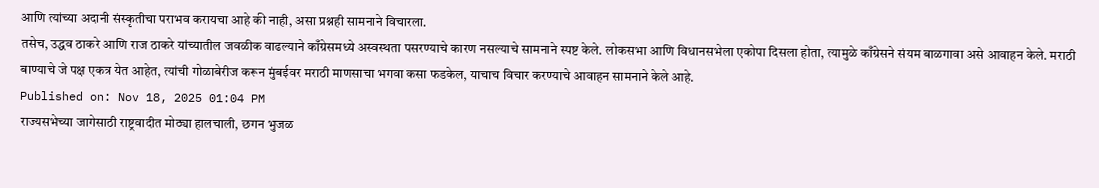आणि त्यांच्या अदानी संस्कृतीचा पराभव करायचा आहे की नाही, असा प्रश्नही सामनाने विचारला.
तसेच, उद्धव ठाकरे आणि राज ठाकरे यांच्यातील जवळीक वाढल्याने काँग्रेसमध्ये अस्वस्थता पसरण्याचे कारण नसल्याचे सामनाने स्पष्ट केले. लोकसभा आणि विधानसभेला एकोपा दिसला होता, त्यामुळे काँग्रेसने संयम बाळगावा असे आवाहन केले. मराठी बाण्याचे जे पक्ष एकत्र येत आहेत, त्यांची गोळाबेरीज करून मुंबईवर मराठी माणसाचा भगवा कसा फडकेल, याचाच विचार करण्याचे आवाहन सामनाने केले आहे.
Published on: Nov 18, 2025 01:04 PM
राज्यसभेच्या जागेसाठी राष्ट्रवादीत मोठ्या हालचाली, छगन भुजळ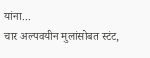यांना...
चार अल्पवयीन मुलांसोबत स्टंट,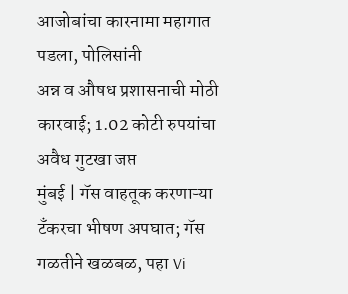आजोबांचा कारनामा महागात पडला, पोलिसांनी
अन्न व औषध प्रशासनाची मोठी कारवाई; 1.02 कोटी रुपयांचा अवैध गुटखा जप्त
मुंबई | गॅस वाहतूक करणाऱ्या टँकरचा भीषण अपघात; गॅस गळतीने खळबळ, पहा Vi